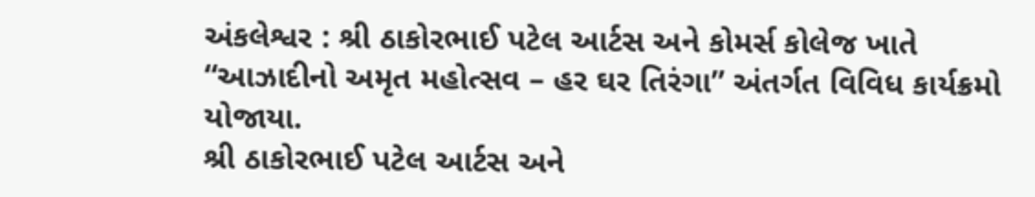અંકલેશ્વર : શ્રી ઠાકોરભાઈ પટેલ આર્ટસ અને કોમર્સ કોલેજ ખાતે “આઝાદીનો અમૃત મહોત્સવ – હર ઘર તિરંગા” અંતર્ગત વિવિધ કાર્યક્રમો યોજાયા.
શ્રી ઠાકોરભાઈ પટેલ આર્ટસ અને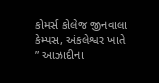કોમર્સ કોલેજ જીનવાલા કેમ્પસ, અંકલેશ્વર ખાતે ” આઝાદીના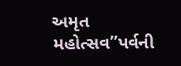અમૃત મહોત્સવ”પર્વની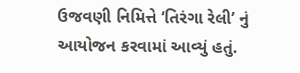ઉજવણી નિમિત્તે ‘તિરંગા રેલી’ નું આયોજન કરવામાં આવ્યું હતું.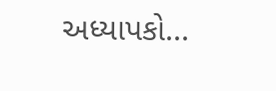અધ્યાપકો...